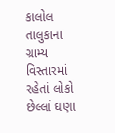કાલોલ તાલુકાના ગ્રામ્ય વિસ્તારમાં રહેતાં લોકો છેલ્લાં ઘણા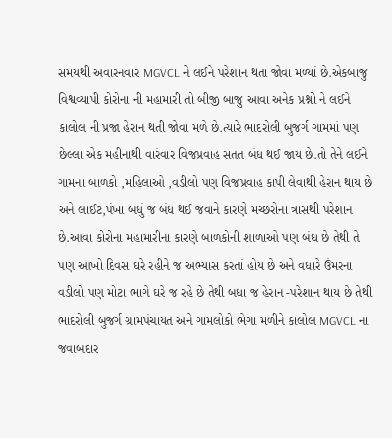સમયથી અવારનવાર MGVCL ને લઈને પરેશાન થતા જોવા મળ્યાં છે.એકબાજુ વિશ્વવ્યાપી કોરોના ની મહામારી તો બીજી બાજુ આવા અનેક પ્રશ્નો ને લઈને કાલોલ ની પ્રજા હેરાન થતી જોવા મળે છે.ત્યારે ભાદરોલી બુજર્ગ ગામમાં પણ છેલ્લા એક મહીનાથી વારંવાર વિજપ્રવાહ સતત બંધ થઈ જાય છે.તો તેને લઈને ગામના બાળકો ,મહિલાઓ ,વડીલો પણ વિજપ્રવાહ કાપી લેવાથી હેરાન થાય છે અને લાઈટ,પંખા બધું જ બંધ થઈ જવાને કારણે મચ્છરોના ત્રાસથી પરેશાન છે.આવા કોરોના મહામારીના કારણે બાળકોની શાળાઓ પણ બંધ છે તેથી તે પણ આખો દિવસ ઘરે રહીને જ અભ્યાસ કરતાં હોય છે અને વધારે ઉંમરના વડીલો પણ મોટા ભાગે ઘરે જ રહે છે તેથી બધા જ હેરાન -પરેશાન થાય છે તેથી ભાદરોલી બુજર્ગ ગ્રામપંચાયત અને ગામલોકો ભેગા મળીને કાલોલ MGVCL ના જવાબદાર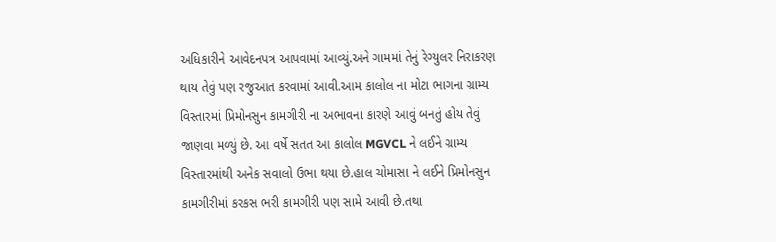અધિકારીને આવેદનપત્ર આપવામાં આવ્યું.અને ગામમાં તેનું રેગ્યુલર નિરાકરણ થાય તેવું પણ રજુઆત કરવામાં આવી.આમ કાલોલ ના મોટા ભાગના ગ્રામ્ય વિસ્તારમાં પ્રિમોનસુન કામગીરી ના અભાવના કારણે આવું બનતું હોય તેવું જાણવા મળ્યું છે. આ વર્ષે સતત આ કાલોલ MGVCL ને લઈને ગ્રામ્ય વિસ્તારમાંથી અનેક સવાલો ઉભા થયા છે.હાલ ચોમાસા ને લઈને પ્રિમોનસુન કામગીરીમાં કરકસ ભરી કામગીરી પણ સામે આવી છે.તથા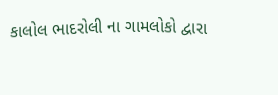કાલોલ ભાદરોલી ના ગામલોકો દ્વારા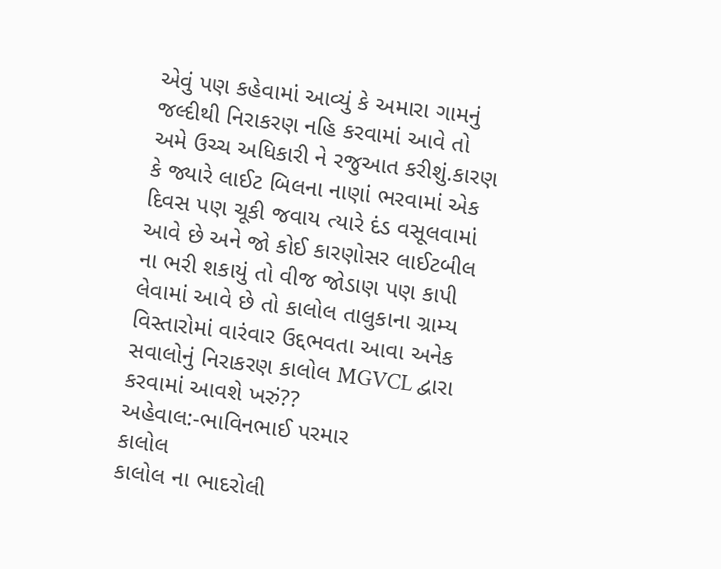એવું પણ કહેવામાં આવ્યું કે અમારા ગામનું જલ્દીથી નિરાકરણ નહિ કરવામાં આવે તો અમે ઉચ્ચ અધિકારી ને રજુઆત કરીશું.કારણ કે જ્યારે લાઈટ બિલના નાણાં ભરવામાં એક દિવસ પણ ચૂકી જવાય ત્યારે દંડ વસૂલવામાં આવે છે અને જો કોઈ કારણોસર લાઈટબીલ ના ભરી શકાયું તો વીજ જોડાણ પણ કાપી લેવામાં આવે છે તો કાલોલ તાલુકાના ગ્રામ્ય વિસ્તારોમાં વારંવાર ઉદ્દભવતા આવા અનેક સવાલોનું નિરાકરણ કાલોલ MGVCL દ્વારા કરવામાં આવશે ખરું??
અહેવાલ:-ભાવિનભાઈ પરમાર
કાલોલ
કાલોલ ના ભાદરોલી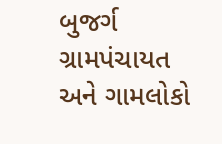બુજર્ગ ગ્રામપંચાયત અને ગામલોકો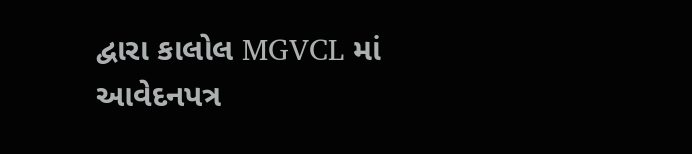દ્વારા કાલોલ MGVCL માં આવેદનપત્ર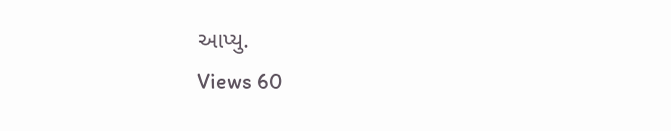આપ્યુ.
Views 60